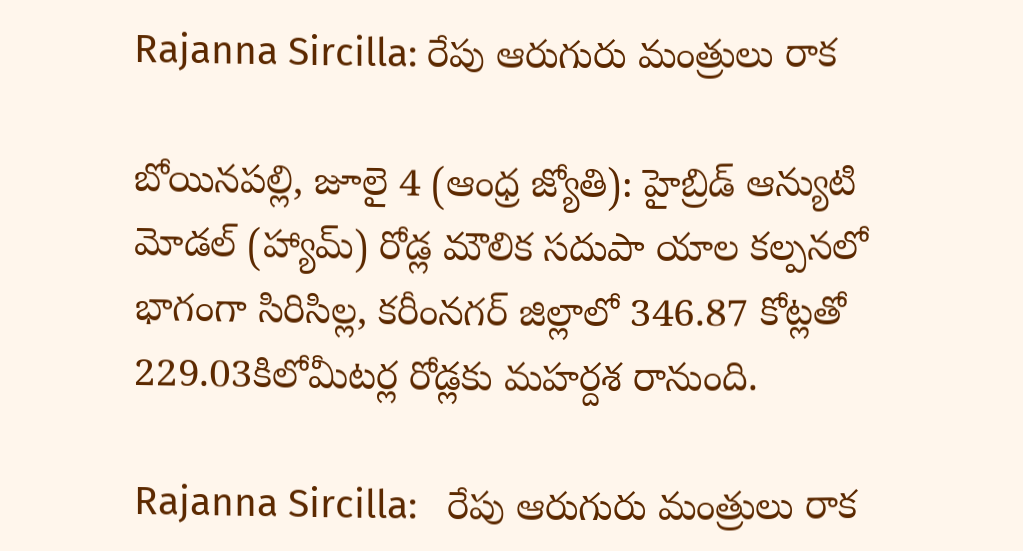Rajanna Sircilla: రేపు ఆరుగురు మంత్రులు రాక

బోయినపల్లి, జూలై 4 (ఆంధ్ర జ్యోతి): హైబ్రిడ్‌ ఆన్యుటి మోడల్‌ (హ్యామ్‌) రోడ్ల మౌలిక సదుపా యాల కల్పనలో భాగంగా సిరిసిల్ల, కరీంనగర్‌ జిల్లాలో 346.87 కోట్లతో 229.03కిలోమీటర్ల రోడ్లకు మహర్దశ రానుంది.

Rajanna Sircilla:   రేపు ఆరుగురు మంత్రులు రాక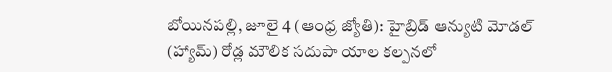బోయినపల్లి, జూలై 4 (ఆంధ్ర జ్యోతి): హైబ్రిడ్‌ ఆన్యుటి మోడల్‌ (హ్యామ్‌) రోడ్ల మౌలిక సదుపా యాల కల్పనలో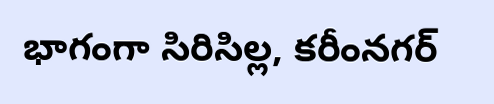భాగంగా సిరిసిల్ల, కరీంనగర్‌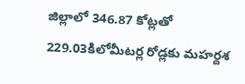జిల్లాలో 346.87 కోట్లతో 229.03కిలోమీటర్ల రోడ్లకు మహర్దశ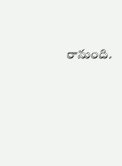రానుంది.